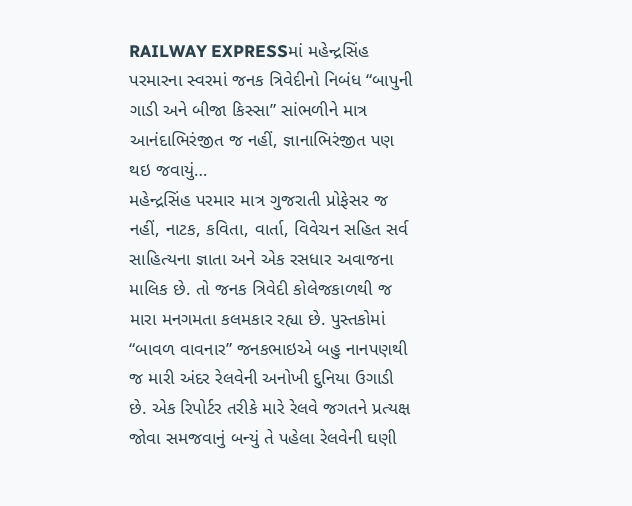RAILWAY EXPRESSમાં મહેન્દ્રસિંહ પરમારના સ્વરમાં જનક ત્રિવેદીનો નિબંધ “બાપુની ગાડી અને બીજા કિસ્સા” સાંભળીને માત્ર આનંદાભિરંજીત જ નહીં, જ્ઞાનાભિરંજીત પણ થઇ જવાયું…
મહેન્દ્રસિંહ પરમાર માત્ર ગુજરાતી પ્રોફેસર જ નહીં, નાટક, કવિતા, વાર્તા, વિવેચન સહિત સર્વ સાહિત્યના જ્ઞાતા અને એક રસધાર અવાજના માલિક છે. તો જનક ત્રિવેદી કોલેજકાળથી જ મારા મનગમતા કલમકાર રહ્યા છે. પુસ્તકોમાં “બાવળ વાવનાર” જનકભાઇએ બહુ નાનપણથી જ મારી અંદર રેલવેની અનોખી દુનિયા ઉગાડી છે. એક રિપોર્ટર તરીકે મારે રેલવે જગતને પ્રત્યક્ષ જોવા સમજવાનું બન્યું તે પહેલા રેલવેની ઘણી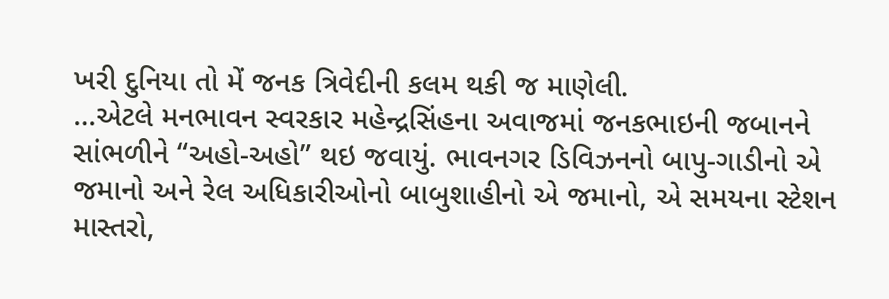ખરી દુનિયા તો મેં જનક ત્રિવેદીની કલમ થકી જ માણેલી.
…એટલે મનભાવન સ્વરકાર મહેન્દ્રસિંહના અવાજમાં જનકભાઇની જબાનને સાંભળીને “અહો-અહો” થઇ જવાયું. ભાવનગર ડિવિઝનનો બાપુ-ગાડીનો એ જમાનો અને રેલ અધિકારીઓનો બાબુશાહીનો એ જમાનો, એ સમયના સ્ટેશન માસ્તરો,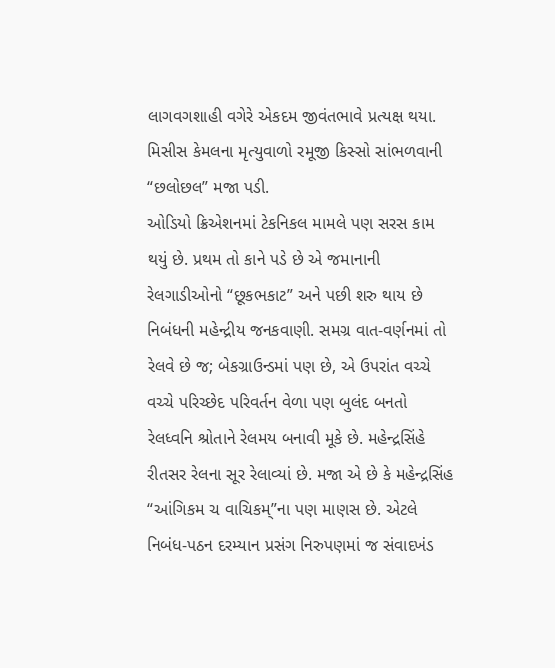લાગવગશાહી વગેરે એકદમ જીવંતભાવે પ્રત્યક્ષ થયા. મિસીસ કેમલના મૃત્યુવાળો રમૂજી કિસ્સો સાંભળવાની “છલોછલ” મજા પડી.
ઓડિયો ક્રિએશનમાં ટેકનિકલ મામલે પણ સરસ કામ થયું છે. પ્રથમ તો કાને પડે છે એ જમાનાની રેલગાડીઓનો “છૂકભકાટ” અને પછી શરુ થાય છે નિબંધની મહેન્દ્રીય જનકવાણી. સમગ્ર વાત-વર્ણનમાં તો રેલવે છે જ; બેકગ્રાઉન્ડમાં પણ છે, એ ઉપરાંત વચ્ચે વચ્ચે પરિચ્છેદ પરિવર્તન વેળા પણ બુલંદ બનતો રેલધ્વનિ શ્રોતાને રેલમય બનાવી મૂકે છે. મહેન્દ્રસિંહે રીતસર રેલના સૂર રેલાવ્યાં છે. મજા એ છે કે મહેન્દ્રસિંહ “આંગિકમ ચ વાચિકમ્‌”ના પણ માણસ છે. એટલે નિબંધ-પઠન દરમ્યાન પ્રસંગ નિરુપણમાં જ સંવાદખંડ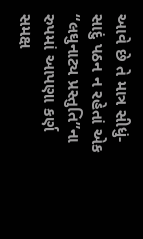આવે છે તે માત્ર સીધું-સાદું પઠન ન રહેતાં એક “લઘુનાટ્ય પ્રસ્તુતિ”ના રુપમાં આપણા કર્ણ સમક્ષ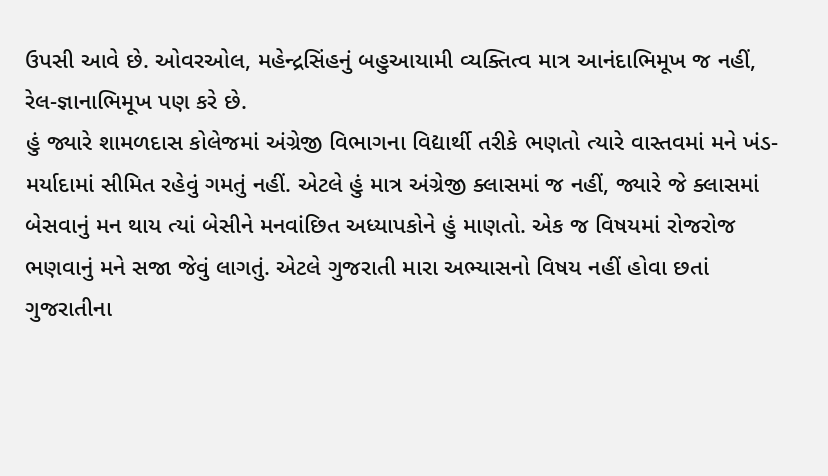ઉપસી આવે છે. ઓવરઓલ, મહેન્દ્રસિંહનું બહુઆયામી વ્યક્તિત્વ માત્ર આનંદાભિમૂખ જ નહીં, રેલ-જ્ઞાનાભિમૂખ પણ કરે છે.
હું જ્યારે શામળદાસ કોલેજમાં અંગ્રેજી વિભાગના વિદ્યાર્થી તરીકે ભણતો ત્યારે વાસ્તવમાં મને ખંડ-મર્યાદામાં સીમિત રહેવું ગમતું નહીં. એટલે હું માત્ર અંગ્રેજી ક્લાસમાં જ નહીં, જ્યારે જે ક્લાસમાં બેસવાનું મન થાય ત્યાં બેસીને મનવાંછિત અધ્યાપકોને હું માણતો. એક જ વિષયમાં રોજરોજ ભણવાનું મને સજા જેવું લાગતું. એટલે ગુજરાતી મારા અભ્યાસનો વિષય નહીં હોવા છતાં ગુજરાતીના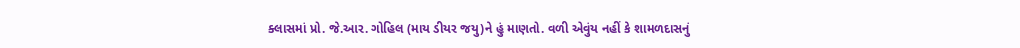ક્લાસમાં પ્રો. જે.આર. ગોહિલ (માય ડીયર જયુ)ને હું માણતો. વળી એવુંય નહીં કે શામળદાસનું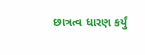છાત્રત્વ ધારણ કર્યું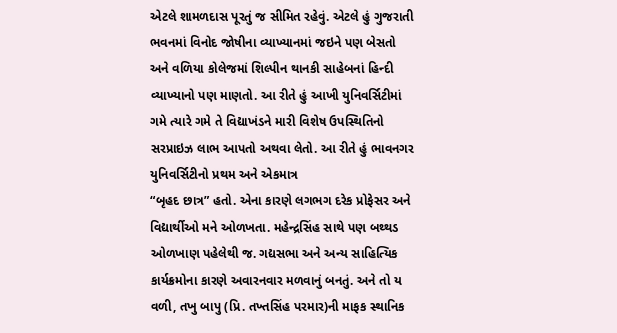એટલે શામળદાસ પૂરતું જ સીમિત રહેવું. એટલે હું ગુજરાતી ભવનમાં વિનોદ જોષીના વ્યાખ્યાનમાં જઇને પણ બેસતો અને વળિયા કોલેજમાં શિલ્પીન થાનકી સાહેબનાં હિન્દી વ્યાખ્યાનો પણ માણતો. આ રીતે હું આખી યુનિવર્સિટીમાં ગમે ત્યારે ગમે તે વિદ્યાખંડને મારી વિશેષ ઉપસ્થિતિનો સરપ્રાઇઝ લાભ આપતો અથવા લેતો. આ રીતે હું ભાવનગર યુનિવર્સિટીનો પ્રથમ અને એકમાત્ર
“બૃહદ છાત્ર” હતો. એના કારણે લગભગ દરેક પ્રોફેસર અને વિદ્યાર્થીઓ મને ઓળખતા. મહેન્દ્રસિંહ સાથે પણ બથ્થડ ઓળખાણ પહેલેથી જ. ગદ્યસભા અને અન્ય સાહિત્યિક કાર્યક્રમોના કારણે અવારનવાર મળવાનું બનતું. અને તો ય વળી, તખુ બાપુ (પ્રિ. તખ્તસિંહ પરમાર)ની માફક સ્થાનિક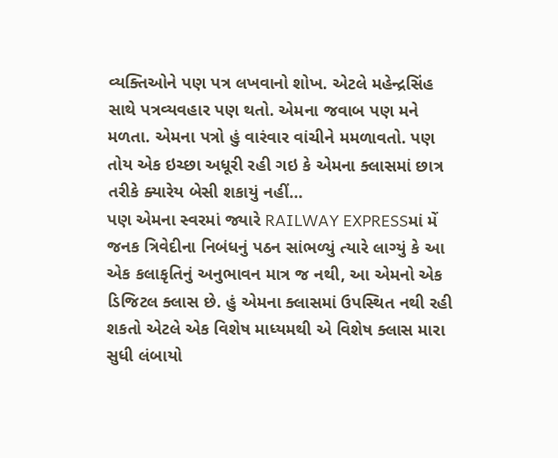વ્યક્તિઓને પણ પત્ર લખવાનો શોખ. એટલે મહેન્દ્રસિંહ સાથે પત્રવ્યવહાર પણ થતો. એમના જવાબ પણ મને મળતા. એમના પત્રો હું વારંવાર વાંચીને મમળાવતો. પણ તોય એક ઇચ્છા અધૂરી રહી ગઇ કે એમના ક્લાસમાં છાત્ર તરીકે ક્યારેય બેસી શકાયું નહીં…
પણ એમના સ્વરમાં જ્યારે RAILWAY EXPRESSમાં મેં જનક ત્રિવેદીના નિબંધનું પઠન સાંભળ્યું ત્યારે લાગ્યું કે આ એક કલાકૃતિનું અનુભાવન માત્ર જ નથી, આ એમનો એક ડિજિટલ ક્લાસ છે. હું એમના ક્લાસમાં ઉપસ્થિત નથી રહી શકતો એટલે એક વિશેષ માધ્યમથી એ વિશેષ ક્લાસ મારા સુધી લંબાયો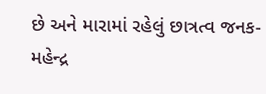છે અને મારામાં રહેલું છાત્રત્વ જનક-મહેન્દ્ર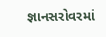જ્ઞાનસરોવરમાં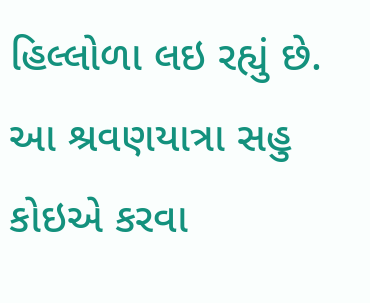હિલ્લોળા લઇ રહ્યું છે. આ શ્રવણયાત્રા સહુ કોઇએ કરવા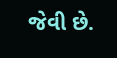જેવી છે.